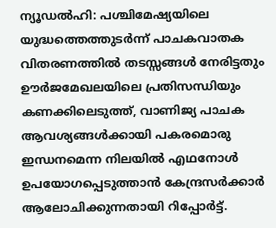ന്യൂഡൽഹി: പശ്ചിമേഷ്യയിലെ യുദ്ധത്തെത്തുടർന്ന് പാചകവാതക വിതരണത്തിൽ തടസ്സങ്ങൾ നേരിട്ടതും ഊർജമേഖലയിലെ പ്രതിസന്ധിയും കണക്കിലെടുത്ത്, വാണിജ്യ പാചക ആവശ്യങ്ങൾക്കായി പകരമൊരു ഇന്ധനമെന്ന നിലയിൽ എഥനോൾ ഉപയോഗപ്പെടുത്താൻ കേന്ദ്രസർക്കാർ ആലോചിക്കുന്നതായി റിപ്പോർട്ട്.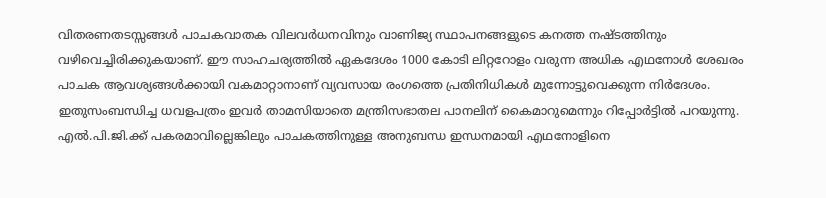വിതരണതടസ്സങ്ങൾ പാചകവാതക വിലവർധനവിനും വാണിജ്യ സ്ഥാപനങ്ങളുടെ കനത്ത നഷ്ടത്തിനും വഴിവെച്ചിരിക്കുകയാണ്. ഈ സാഹചര്യത്തിൽ ഏകദേശം 1000 കോടി ലിറ്ററോളം വരുന്ന അധിക എഥനോൾ ശേഖരം പാചക ആവശ്യങ്ങൾക്കായി വകമാറ്റാനാണ് വ്യവസായ രംഗത്തെ പ്രതിനിധികൾ മുന്നോട്ടുവെക്കുന്ന നിർദേശം. ഇതുസംബന്ധിച്ച ധവളപത്രം ഇവർ താമസിയാതെ മന്ത്രിസഭാതല പാനലിന് കൈമാറുമെന്നും റിപ്പോർട്ടിൽ പറയുന്നു.
എൽ.പി.ജി.ക്ക് പകരമാവില്ലെങ്കിലും പാചകത്തിനുള്ള അനുബന്ധ ഇന്ധനമായി എഥനോളിനെ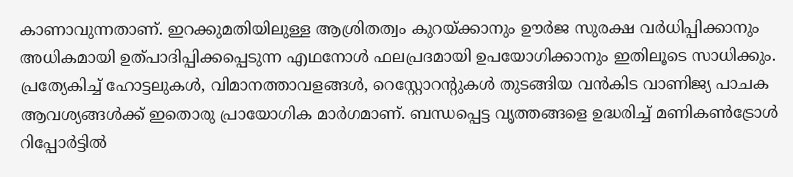കാണാവുന്നതാണ്. ഇറക്കുമതിയിലുള്ള ആശ്രിതത്വം കുറയ്ക്കാനും ഊർജ സുരക്ഷ വർധിപ്പിക്കാനും അധികമായി ഉത്പാദിപ്പിക്കപ്പെടുന്ന എഥനോൾ ഫലപ്രദമായി ഉപയോഗിക്കാനും ഇതിലൂടെ സാധിക്കും. പ്രത്യേകിച്ച് ഹോട്ടലുകൾ, വിമാനത്താവളങ്ങൾ, റെസ്റ്റോറന്റുകൾ തുടങ്ങിയ വൻകിട വാണിജ്യ പാചക ആവശ്യങ്ങൾക്ക് ഇതൊരു പ്രായോഗിക മാർഗമാണ്. ബന്ധപ്പെട്ട വൃത്തങ്ങളെ ഉദ്ധരിച്ച് മണികൺട്രോൾ റിപ്പോർട്ടിൽ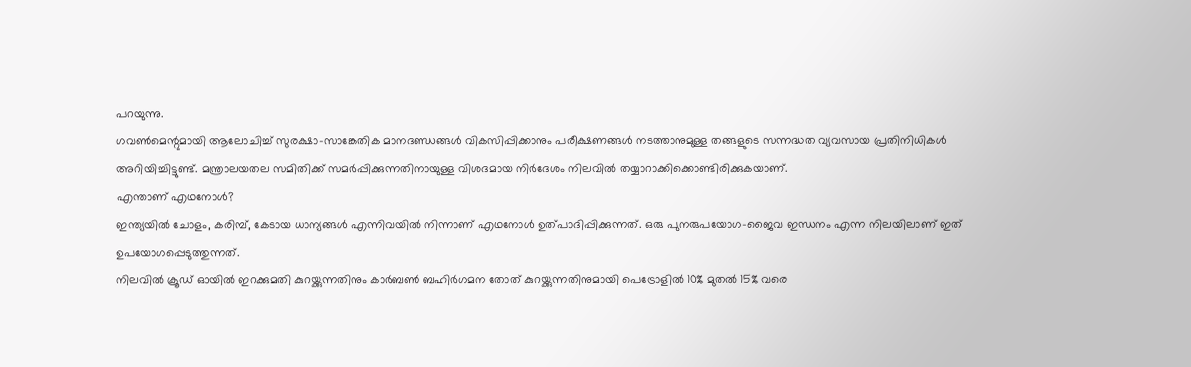പറയുന്നു.
ഗവൺമെന്റുമായി ആലോചിച്ച് സുരക്ഷാ-സാങ്കേതിക മാനദണ്ഡങ്ങൾ വികസിപ്പിക്കാനും പരീക്ഷണങ്ങൾ നടത്താനുമുള്ള തങ്ങളുടെ സന്നദ്ധത വ്യവസായ പ്രതിനിധികൾ അറിയിച്ചിട്ടുണ്ട്. മന്ത്രാലയതല സമിതിക്ക് സമർപ്പിക്കുന്നതിനായുള്ള വിശദമായ നിർദേശം നിലവിൽ തയ്യാറാക്കിക്കൊണ്ടിരിക്കുകയാണ്.
എന്താണ് എഥനോൾ?
ഇന്ത്യയിൽ ചോളം, കരിമ്പ്, കേടായ ധാന്യങ്ങൾ എന്നിവയിൽ നിന്നാണ് എഥനോൾ ഉത്പാദിപ്പിക്കുന്നത്. ഒരു പുനരുപയോഗ-ജൈവ ഇന്ധനം എന്ന നിലയിലാണ് ഇത് ഉപയോഗപ്പെടുത്തുന്നത്.
നിലവിൽ ക്രൂഡ് ഓയിൽ ഇറക്കുമതി കുറയ്ക്കുന്നതിനും കാർബൺ ബഹിർഗമന തോത് കുറയ്ക്കുന്നതിനുമായി പെട്രോളിൽ 10% മുതൽ 15% വരെ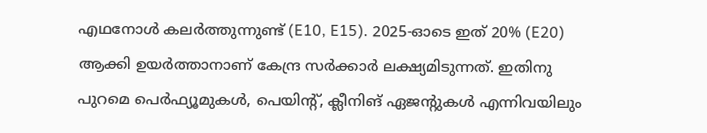എഥനോൾ കലർത്തുന്നുണ്ട് (E10, E15). 2025-ഓടെ ഇത് 20% (E20) ആക്കി ഉയർത്താനാണ് കേന്ദ്ര സർക്കാർ ലക്ഷ്യമിടുന്നത്. ഇതിനു പുറമെ പെർഫ്യൂമുകൾ, പെയിന്റ്, ക്ലീനിങ് ഏജന്റുകൾ എന്നിവയിലും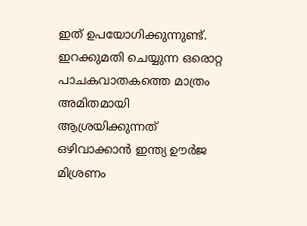ഇത് ഉപയോഗിക്കുന്നുണ്ട്.
ഇറക്കുമതി ചെയ്യുന്ന ഒരൊറ്റ പാചകവാതകത്തെ മാത്രം അമിതമായി ആശ്രയിക്കുന്നത് ഒഴിവാക്കാൻ ഇന്ത്യ ഊർജ മിശ്രണം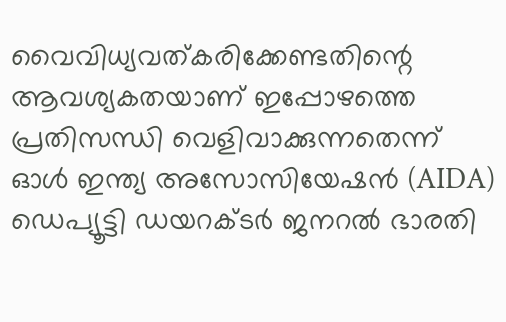വൈവിധ്യവത്കരിക്കേണ്ടതിന്റെ ആവശ്യകതയാണ് ഇപ്പോഴത്തെ പ്രതിസന്ധി വെളിവാക്കുന്നതെന്ന് ഓൾ ഇന്ത്യ അസോസിയേഷൻ (AIDA) ഡെപ്യൂട്ടി ഡയറക്ടർ ജനറൽ ഭാരതി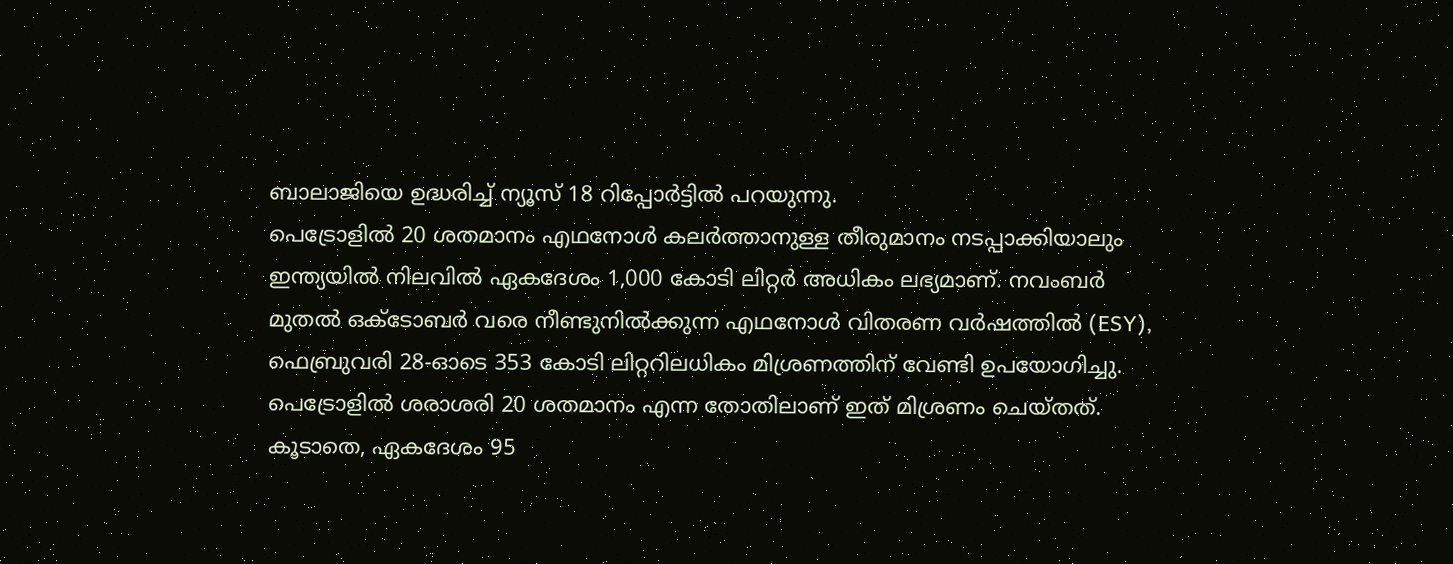ബാലാജിയെ ഉദ്ധരിച്ച് ന്യൂസ് 18 റിപ്പോർട്ടിൽ പറയുന്നു.
പെട്രോളിൽ 20 ശതമാനം എഥനോൾ കലർത്താനുള്ള തീരുമാനം നടപ്പാക്കിയാലും ഇന്ത്യയിൽ നിലവിൽ ഏകദേശം 1,000 കോടി ലിറ്റർ അധികം ലഭ്യമാണ്. നവംബർ മുതൽ ഒക്ടോബർ വരെ നീണ്ടുനിൽക്കുന്ന എഥനോൾ വിതരണ വർഷത്തിൽ (ESY), ഫെബ്രുവരി 28-ഓടെ 353 കോടി ലിറ്ററിലധികം മിശ്രണത്തിന് വേണ്ടി ഉപയോഗിച്ചു. പെട്രോളിൽ ശരാശരി 20 ശതമാനം എന്ന തോതിലാണ് ഇത് മിശ്രണം ചെയ്തത്.
കൂടാതെ, ഏകദേശം 95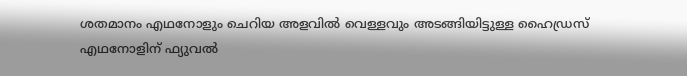ശതമാനം എഥനോളും ചെറിയ അളവിൽ വെള്ളവും അടങ്ങിയിട്ടുള്ള ഹൈഡ്രസ് എഥനോളിന് ഫ്യുവൽ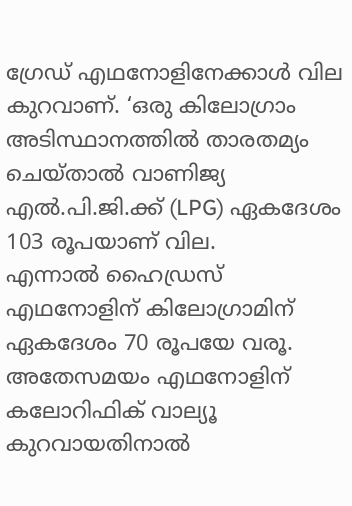ഗ്രേഡ് എഥനോളിനേക്കാൾ വില കുറവാണ്. ‘ഒരു കിലോഗ്രാം അടിസ്ഥാനത്തിൽ താരതമ്യം ചെയ്താൽ വാണിജ്യ എൽ.പി.ജി.ക്ക് (LPG) ഏകദേശം 103 രൂപയാണ് വില.
എന്നാൽ ഹൈഡ്രസ് എഥനോളിന് കിലോഗ്രാമിന് ഏകദേശം 70 രൂപയേ വരൂ. അതേസമയം എഥനോളിന് കലോറിഫിക് വാല്യൂ കുറവായതിനാൽ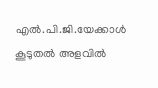എൽ.പി.ജി.യേക്കാൾ കൂടുതൽ അളവിൽ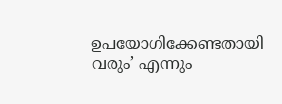ഉപയോഗിക്കേണ്ടതായി വരും’ എന്നും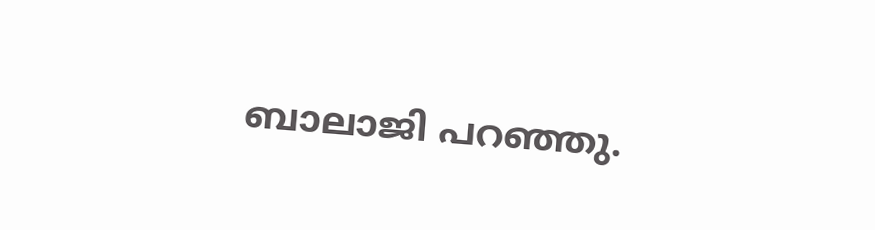ബാലാജി പറഞ്ഞു.